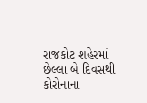રાજકોટ શહેરમાં છેલ્લા બે દિવસથી કોરોનાના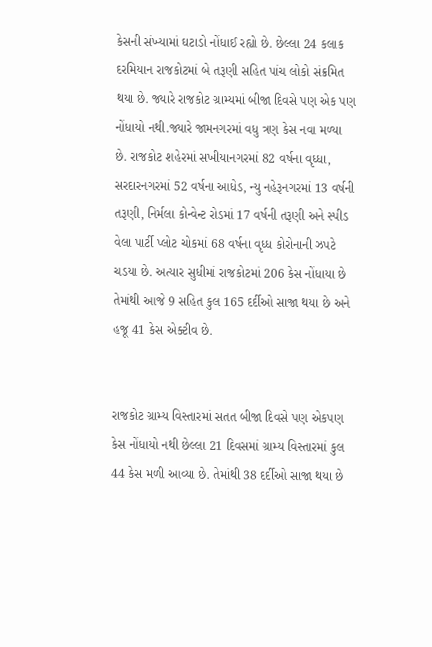કેસની સંખ્યામાં ઘટાડો નોંધાઈ રહ્યો છે. છેલ્લા 24 કલાક દરમિયાન રાજકોટમાં બે તરૂણી સહિત પાંચ લોકો સંક્રમિત થયા છે. જ્યારે રાજકોટ ગ્રામ્યમાં બીજા દિવસે પણ એક પણ નોંધાયો નથી.જ્યારે જામનગરમાં વધુ ત્રણ કેસ નવા મળ્યા છે. રાજકોટ શહેરમાં સખીયાનગરમાં 82 વર્ષના વૃધ્ધા, સરદારનગરમાં 52 વર્ષના આધેડ, ન્યુ નહેરૂનગરમાં 13 વર્ષની તરૂણી, નિર્મલા કોન્વેન્ટ રોડમાં 17 વર્ષની તરૂણી અને સ્પીડ વેલા પાર્ટી પ્લોટ ચોકમાં 68 વર્ષના વૃધ્ધ કોરોનાની ઝપટે ચડયા છે. અત્યાર સુધીમાં રાજકોટમાં 206 કેસ નોંધાયા છે તેમાંથી આજે 9 સહિત કુલ 165 દર્દીઓ સાજા થયા છે અને હજૂ 41 કેસ એક્ટીવ છે.


રાજકોટ ગ્રામ્ય વિસ્તારમાં સતત બીજા દિવસે પણ એકપણ કેસ નોંધાયો નથી છેલ્લા 21 દિવસમાં ગ્રામ્ય વિસ્તારમાં કુલ 44 કેસ મળી આવ્યા છે. તેમાંથી 38 દર્દીઓ સાજા થયા છે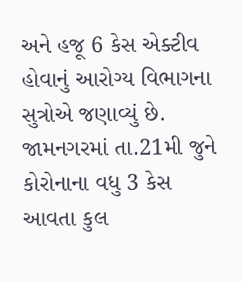અને હજૂ 6 કેસ એક્ટીવ હોવાનું આરોગ્ય વિભાગના સુત્રોએ જણાવ્યું છે. જામનગરમાં તા.21મી જુને કોરોનાના વધુ 3 કેસ આવતા કુલ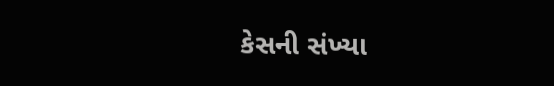કેસની સંખ્યા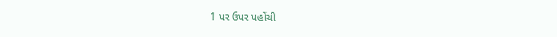1 પર ઉપર પહોંચી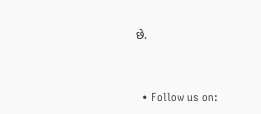છે.


  • Follow us on: